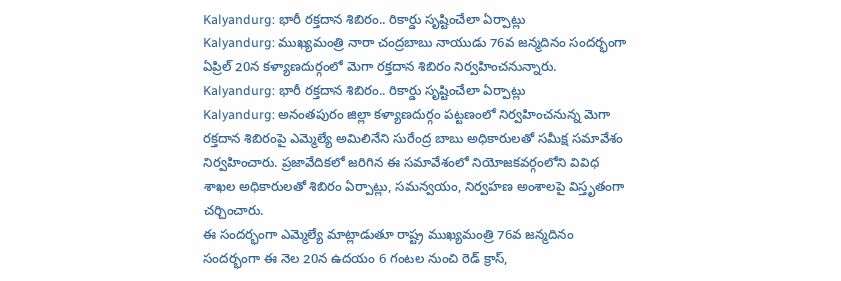Kalyandurg: భారీ రక్తదాన శిబిరం.. రికార్డు సృష్టించేలా ఏర్పాట్లు
Kalyandurg: ముఖ్యమంత్రి నారా చంద్రబాబు నాయుడు 76వ జన్మదినం సందర్భంగా ఏప్రిల్ 20న కళ్యాణదుర్గంలో మెగా రక్తదాన శిబిరం నిర్వహించనున్నారు.
Kalyandurg: భారీ రక్తదాన శిబిరం.. రికార్డు సృష్టించేలా ఏర్పాట్లు
Kalyandurg: అనంతపురం జిల్లా కళ్యాణదుర్గం పట్టణంలో నిర్వహించనున్న మెగా రక్తదాన శిబిరంపై ఎమ్మెల్యే అమిలినేని సురేంద్ర బాబు అధికారులతో సమీక్ష సమావేశం నిర్వహించారు. ప్రజావేదికలో జరిగిన ఈ సమావేశంలో నియోజకవర్గంలోని వివిధ శాఖల అధికారులతో శిబిరం ఏర్పాట్లు, సమన్వయం, నిర్వహణ అంశాలపై విస్తృతంగా చర్చించారు.
ఈ సందర్భంగా ఎమ్మెల్యే మాట్లాడుతూ రాష్ట్ర ముఖ్యమంత్రి 76వ జన్మదినం సందర్భంగా ఈ నెల 20న ఉదయం 6 గంటల నుంచి రెడ్ క్రాస్,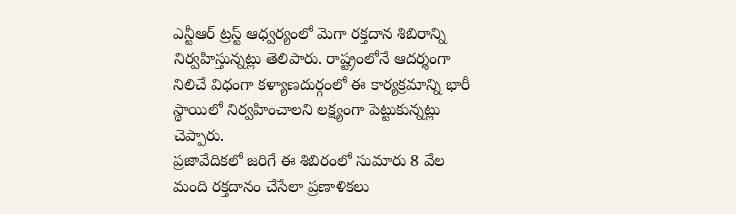ఎన్టీఆర్ ట్రస్ట్ ఆధ్వర్యంలో మెగా రక్తదాన శిబిరాన్ని నిర్వహిస్తున్నట్లు తెలిపారు. రాష్ట్రంలోనే ఆదర్శంగా నిలిచే విధంగా కళ్యాణదుర్గంలో ఈ కార్యక్రమాన్ని భారీ స్థాయిలో నిర్వహించాలని లక్ష్యంగా పెట్టుకున్నట్లు చెప్పారు.
ప్రజావేదికలో జరిగే ఈ శిబిరంలో సుమారు 8 వేల మంది రక్తదానం చేసేలా ప్రణాళికలు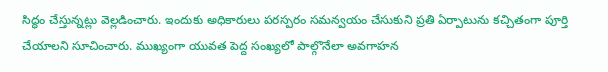సిద్ధం చేస్తున్నట్లు వెల్లడించారు. ఇందుకు అధికారులు పరస్పరం సమన్వయం చేసుకుని ప్రతి ఏర్పాటును కచ్చితంగా పూర్తి చేయాలని సూచించారు. ముఖ్యంగా యువత పెద్ద సంఖ్యలో పాల్గొనేలా అవగాహన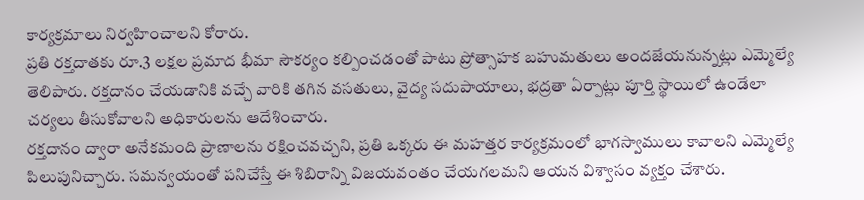కార్యక్రమాలు నిర్వహించాలని కోరారు.
ప్రతి రక్తదాతకు రూ.3 లక్షల ప్రమాద భీమా సౌకర్యం కల్పించడంతో పాటు ప్రోత్సాహక బహుమతులు అందజేయనున్నట్లు ఎమ్మెల్యే తెలిపారు. రక్తదానం చేయడానికి వచ్చే వారికి తగిన వసతులు, వైద్య సదుపాయాలు, భద్రతా ఏర్పాట్లు పూర్తి స్థాయిలో ఉండేలా చర్యలు తీసుకోవాలని అధికారులను ఆదేశించారు.
రక్తదానం ద్వారా అనేకమంది ప్రాణాలను రక్షించవచ్చని, ప్రతి ఒక్కరు ఈ మహత్తర కార్యక్రమంలో భాగస్వాములు కావాలని ఎమ్మెల్యే పిలుపునిచ్చారు. సమన్వయంతో పనిచేస్తే ఈ శిబిరాన్ని విజయవంతం చేయగలమని ఆయన విశ్వాసం వ్యక్తం చేశారు.